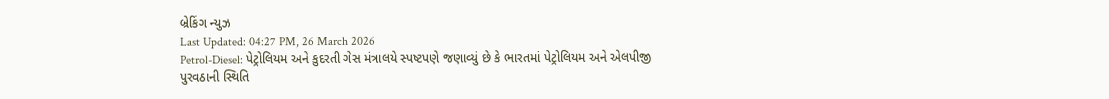બ્રેકિંગ ન્યુઝ
Last Updated: 04:27 PM, 26 March 2026
Petrol-Diesel: પેટ્રોલિયમ અને કુદરતી ગેસ મંત્રાલયે સ્પષ્ટપણે જણાવ્યું છે કે ભારતમાં પેટ્રોલિયમ અને એલપીજી પુરવઠાની સ્થિતિ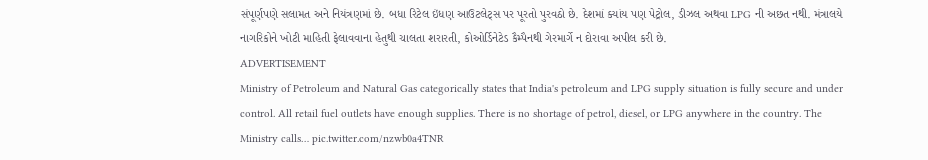સંપૂર્ણપણે સલામત અને નિયંત્રણમાં છે. બધા રિટેલ ઇંધણ આઉટલેટ્સ પર પૂરતો પુરવઠો છે. દેશમાં ક્યાંય પણ પેટ્રોલ, ડીઝલ અથવા LPG ની અછત નથી. મંત્રાલયે નાગરિકોને ખોટી માહિતી ફેલાવવાના હેતુથી ચાલતા શરારતી, કોઓર્ડિનેટેડ કૈમ્પૈનથી ગેરમાર્ગે ન દોરાવા અપીલ કરી છે.
ADVERTISEMENT
Ministry of Petroleum and Natural Gas categorically states that India's petroleum and LPG supply situation is fully secure and under control. All retail fuel outlets have enough supplies. There is no shortage of petrol, diesel, or LPG anywhere in the country. The Ministry calls… pic.twitter.com/nzwb0a4TNR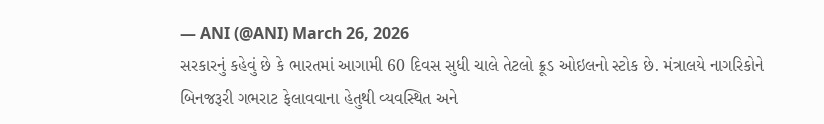— ANI (@ANI) March 26, 2026
સરકારનું કહેવું છે કે ભારતમાં આગામી 60 દિવસ સુધી ચાલે તેટલો ક્રૂડ ઓઇલનો સ્ટોક છે. મંત્રાલયે નાગરિકોને બિનજરૂરી ગભરાટ ફેલાવવાના હેતુથી વ્યવસ્થિત અને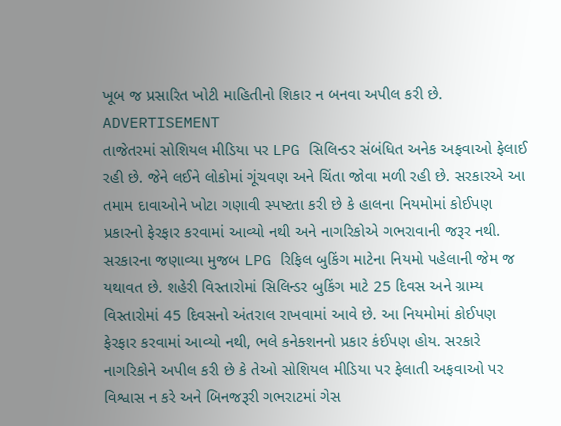ખૂબ જ પ્રસારિત ખોટી માહિતીનો શિકાર ન બનવા અપીલ કરી છે.
ADVERTISEMENT
તાજેતરમાં સોશિયલ મીડિયા પર LPG સિલિન્ડર સંબંધિત અનેક અફવાઓ ફેલાઈ રહી છે. જેને લઈને લોકોમાં ગૂંચવણ અને ચિંતા જોવા મળી રહી છે. સરકારએ આ તમામ દાવાઓને ખોટા ગણાવી સ્પષ્ટતા કરી છે કે હાલના નિયમોમાં કોઈપણ પ્રકારનો ફેરફાર કરવામાં આવ્યો નથી અને નાગરિકોએ ગભરાવાની જરૂર નથી.
સરકારના જણાવ્યા મુજબ LPG રિફિલ બુકિંગ માટેના નિયમો પહેલાની જેમ જ યથાવત છે. શહેરી વિસ્તારોમાં સિલિન્ડર બુકિંગ માટે 25 દિવસ અને ગ્રામ્ય વિસ્તારોમાં 45 દિવસનો અંતરાલ રાખવામાં આવે છે. આ નિયમોમાં કોઈપણ ફેરફાર કરવામાં આવ્યો નથી, ભલે કનેક્શનનો પ્રકાર કંઈપણ હોય. સરકારે નાગરિકોને અપીલ કરી છે કે તેઓ સોશિયલ મીડિયા પર ફેલાતી અફવાઓ પર વિશ્વાસ ન કરે અને બિનજરૂરી ગભરાટમાં ગેસ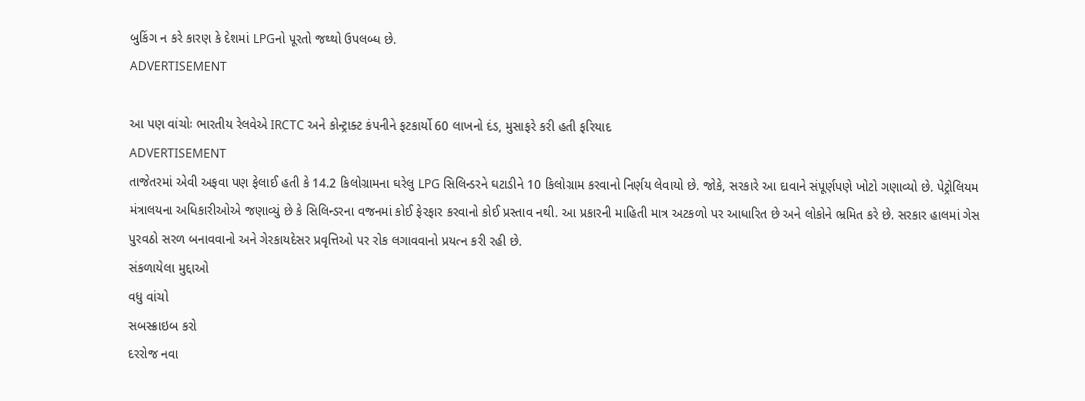બુકિંગ ન કરે કારણ કે દેશમાં LPGનો પૂરતો જથ્થો ઉપલબ્ધ છે.
ADVERTISEMENT

આ પણ વાંચોઃ ભારતીય રેલવેએ IRCTC અને કોન્ટ્રાક્ટ કંપનીને ફટકાર્યો 60 લાખનો દંડ, મુસાફરે કરી હતી ફરિયાદ
ADVERTISEMENT
તાજેતરમાં એવી અફવા પણ ફેલાઈ હતી કે 14.2 કિલોગ્રામના ઘરેલુ LPG સિલિન્ડરને ઘટાડીને 10 કિલોગ્રામ કરવાનો નિર્ણય લેવાયો છે. જોકે, સરકારે આ દાવાને સંપૂર્ણપણે ખોટો ગણાવ્યો છે. પેટ્રોલિયમ મંત્રાલયના અધિકારીઓએ જણાવ્યું છે કે સિલિન્ડરના વજનમાં કોઈ ફેરફાર કરવાનો કોઈ પ્રસ્તાવ નથી. આ પ્રકારની માહિતી માત્ર અટકળો પર આધારિત છે અને લોકોને ભ્રમિત કરે છે. સરકાર હાલમાં ગેસ પુરવઠો સરળ બનાવવાનો અને ગેરકાયદેસર પ્રવૃત્તિઓ પર રોક લગાવવાનો પ્રયત્ન કરી રહી છે.
સંકળાયેલા મુદ્દાઓ
વધુ વાંચો
સબસ્ક્રાઇબ કરો
દરરોજ નવા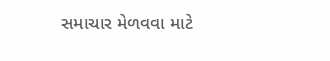સમાચાર મેળવવા માટે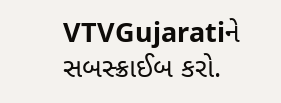VTVGujaratiને સબસ્ક્રાઈબ કરો.